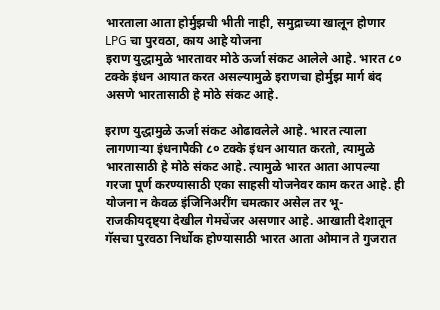भारताला आता होर्मुझची भीती नाही, समुद्राच्या खालून होणार LPG चा पुरवठा, काय आहे योजना
इराण युद्धामुळे भारतावर मोठे ऊर्जा संकट आलेले आहे. भारत ८० टक्के इंधन आयात करत असल्यामुळे इराणचा होर्मुझ मार्ग बंद असणे भारतासाठी हे मोठे संकट आहे.

इराण युद्धामुळे ऊर्जा संकट ओढावलेले आहे. भारत त्याला लागणाऱ्या इंधनापैकी ८० टक्के इंधन आयात करतो, त्यामुळे भारतासाठी हे मोठे संकट आहे. त्यामुळे भारत आता आपल्या गरजा पूर्ण करण्यासाठी एका साहसी योजनेवर काम करत आहे. ही योजना न केवळ इंजिनिअरींग चमत्कार असेल तर भू-राजकीयदृष्ट्या देखील गेमचेंजर असणार आहे. आखाती देशातून गॅसचा पुरवठा निर्धोक होण्यासाठी भारत आता ओमान ते गुजरात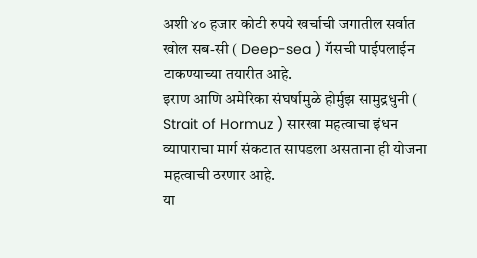अशी ४० हजार कोटी रुपये खर्चाची जगातील सर्वात खोल सब-सी ( Deep-sea ) गॅसची पाईपलाईन टाकण्याच्या तयारीत आहे.
इराण आणि अमेरिका संघर्षामुळे होर्मुझ सामुद्रधुनी ( Strait of Hormuz ) सारखा महत्वाचा इंधन व्यापाराचा मार्ग संकटात सापडला असताना ही योजना महत्वाची ठरणार आहे.
या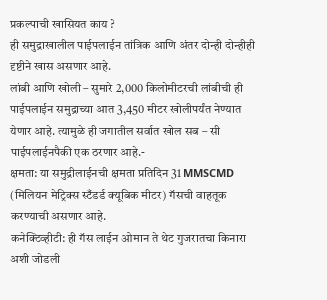प्रकल्पाची खासियत काय ?
ही समुद्राखालील पाईपलाईन तांत्रिक आणि अंतर दोन्ही दोन्हीही दृष्टीने खास असणार आहे.
लांबी आणि खोली – सुमारे 2,000 किलोमीटरची लांबीची ही पाईपलाईन समुद्राच्या आत 3,450 मीटर खोलीपर्यंत नेण्यात येणार आहे. त्यामुळे ही जगातील सर्वात खोल सब – सी पाईपलाईनपैकी एक ठरणार आहे.-
क्षमता: या समुद्रीलाईनची क्षमता प्रतिदिन 31 MMSCMD (मिलियन मेट्रिक्स स्टँडर्ड क्यूबिक मीटर) गॅसची वाहतूक करण्याची असणार आहे.
कनेक्टिव्हीटी: ही गॅस लाईन ओमान ते थेट गुजरातचा किनारा अशी जोडली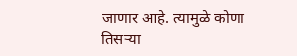जाणार आहे. त्यामुळे कोणा तिसऱ्या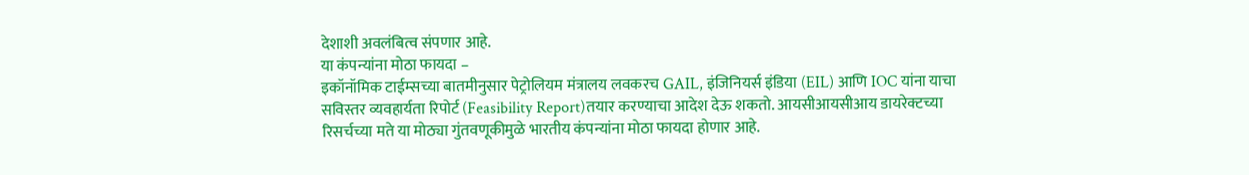देशाशी अवलंबित्व संपणार आहे.
या कंपन्यांना मोठा फायदा –
इकॉनॉमिक टाईम्सच्या बातमीनुसार पेट्रोलियम मंत्रालय लवकरच GAIL, इंजिनियर्स इंडिया (EIL) आणि IOC यांना याचा सविस्तर व्यवहार्यता रिपोर्ट (Feasibility Report)तयार करण्याचा आदेश देऊ शकतो. आयसीआयसीआय डायरेक्टच्या रिसर्चच्या मते या मोठ्या गुंतवणूकीमुळे भारतीय कंपन्यांना मोठा फायदा होणार आहे.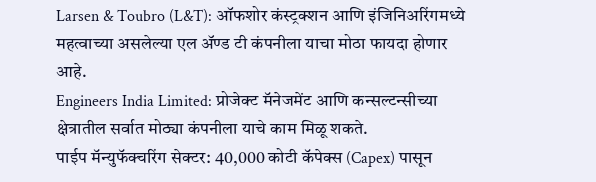Larsen & Toubro (L&T): ऑफशोर कंस्ट्रक्शन आणि इंजिनिअरिंगमध्ये महत्वाच्या असलेल्या एल ॲण्ड टी कंपनीला याचा मोठा फायदा होणार आहे.
Engineers India Limited: प्रोजेक्ट मॅनेजमेंट आणि कन्सल्टन्सीच्या क्षेत्रातील सर्वात मोठ्या कंपनीला याचे काम मिळू शकते.
पाईप मॅन्युफॅक्चरिंग सेक्टर: 40,000 कोटी कॅपेक्स (Capex) पासून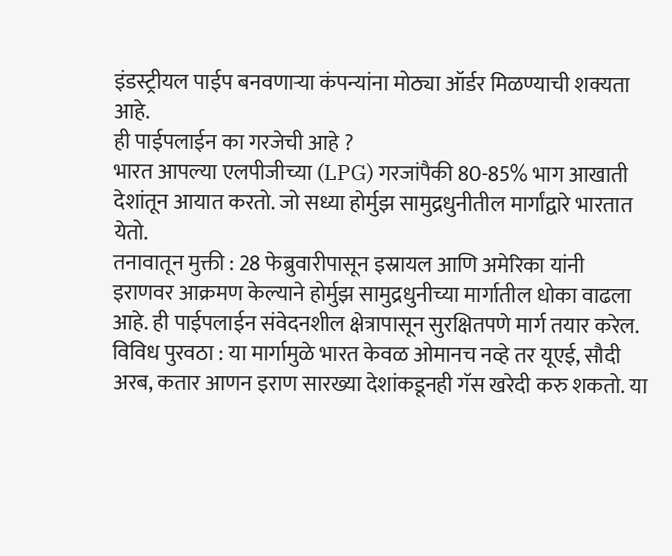इंडस्ट्रीयल पाईप बनवणाऱ्या कंपन्यांना मोठ्या ऑर्डर मिळण्याची शक्यता आहे.
ही पाईपलाईन का गरजेची आहे ?
भारत आपल्या एलपीजीच्या (LPG) गरजांपैकी 80-85% भाग आखाती देशांतून आयात करतो. जो सध्या होर्मुझ सामुद्रधुनीतील मार्गांद्वारे भारतात येतो.
तनावातून मुक्ती : 28 फेब्रुवारीपासून इस्रायल आणि अमेरिका यांनी इराणवर आक्रमण केल्याने होर्मुझ सामुद्रधुनीच्या मार्गातील धोका वाढला आहे. ही पाईपलाईन संवेदनशील क्षेत्रापासून सुरक्षितपणे मार्ग तयार करेल.
विविध पुरवठा : या मार्गामुळे भारत केवळ ओमानच नव्हे तर यूएई, सौदी अरब, कतार आणन इराण सारख्या देशांकडूनही गॅस खरेदी करु शकतो. या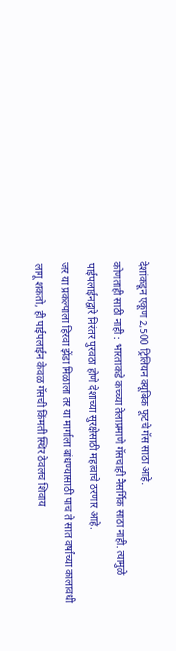देशांकडून एकूण 2,500 ट्रिलियन क्यूबिक फूटचे गॅस साठा आहे.
कोणताही साठी नाही : भारताकडे कच्च्या तेलाप्रमाणे गॅसचाही नैसर्गिक साठा नाही. त्यामुळे पाईपलाईनद्वारे निरंतर पुरवठा होणे देशाच्या सुरक्षेसाठी महत्वाचे ठरणार आहे.
जर या प्रकल्पाला हिरवा झेंडा मिळाला तर या मार्गाला बांधण्यासाठी पाच ते सात वर्षांच्या कालावधी लागू शकतो, ही पाईपलाईन केवळ गॅसची किंमती स्थिर ठेवलच शिवाय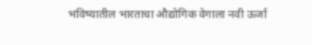भविष्यातील भारताचा औद्योगिक वेगाला नवी ऊर्जा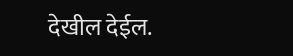देखील देईल.